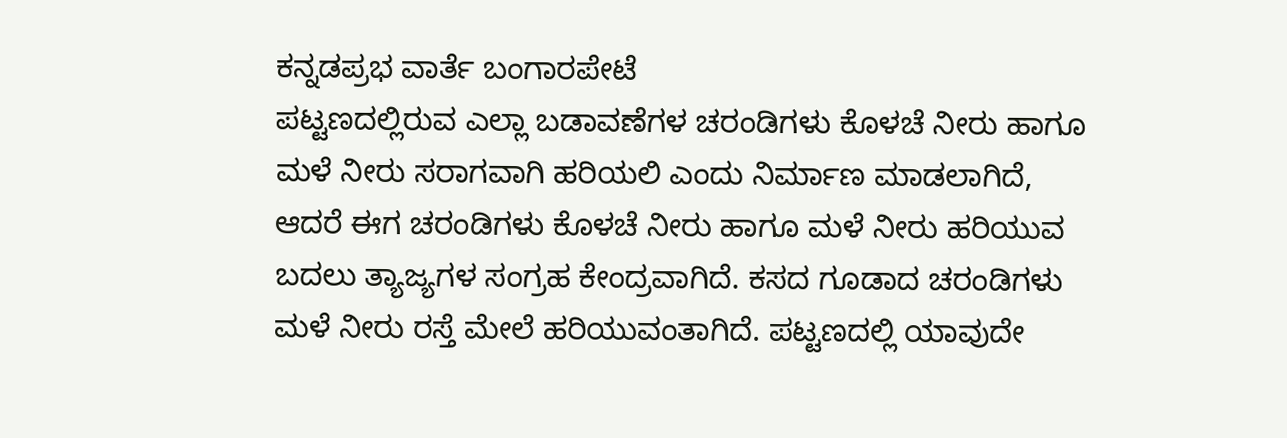ಕನ್ನಡಪ್ರಭ ವಾರ್ತೆ ಬಂಗಾರಪೇಟೆ
ಪಟ್ಟಣದಲ್ಲಿರುವ ಎಲ್ಲಾ ಬಡಾವಣೆಗಳ ಚರಂಡಿಗಳು ಕೊಳಚೆ ನೀರು ಹಾಗೂ ಮಳೆ ನೀರು ಸರಾಗವಾಗಿ ಹರಿಯಲಿ ಎಂದು ನಿರ್ಮಾಣ ಮಾಡಲಾಗಿದೆ, ಆದರೆ ಈಗ ಚರಂಡಿಗಳು ಕೊಳಚೆ ನೀರು ಹಾಗೂ ಮಳೆ ನೀರು ಹರಿಯುವ ಬದಲು ತ್ಯಾಜ್ಯಗಳ ಸಂಗ್ರಹ ಕೇಂದ್ರವಾಗಿದೆ. ಕಸದ ಗೂಡಾದ ಚರಂಡಿಗಳು
ಮಳೆ ನೀರು ರಸ್ತೆ ಮೇಲೆ ಹರಿಯುವಂತಾಗಿದೆ. ಪಟ್ಟಣದಲ್ಲಿ ಯಾವುದೇ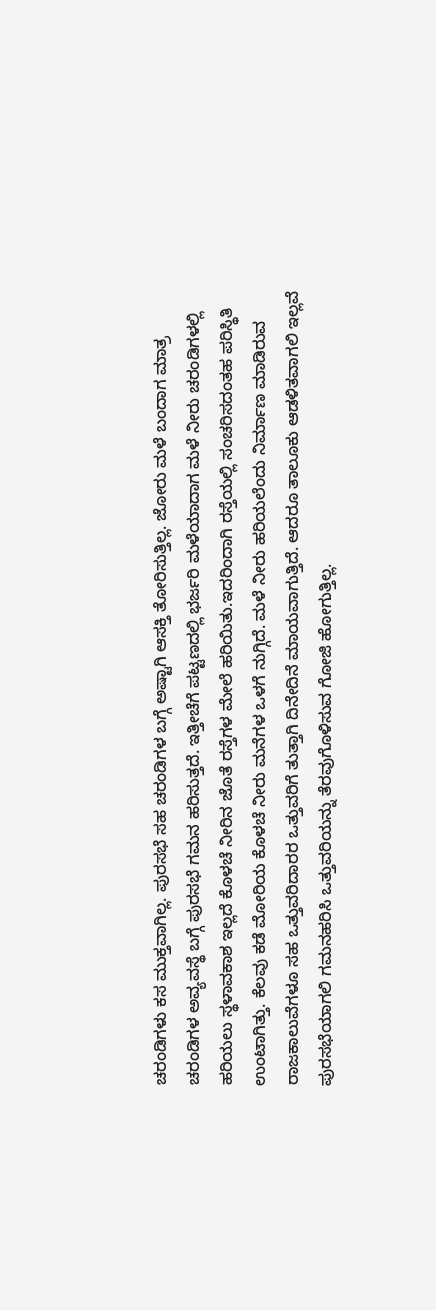ಚರಂಡಿಗಳು ಕಸ ಮುಕ್ತವಾಗಿಲ್ಲ. ಪುರಸಭೆ ಸಹ ಚರಂಡಿಗಳ ಬಗ್ಗೆ ಅಷ್ಟಾಗಿ ಆಸಕ್ತಿ ತೋರಿಸುತ್ತಿಲ್ಲ. ಜೋರು ಮಳೆ ಬಂದಾಗ ಮಾತ್ರ ಚರಂಡಿಗಳ ಅವ್ಯವಸ್ಥೆ ಬಗ್ಗೆ ಪುರಸಭೆ ಗಮನ ಹರಿಸುತ್ತದೆ. ಇತ್ತೀಚೆಗೆ ಪಟ್ಟಣದಲ್ಲಿ ಭರ್ಜರಿ ಮಳೆಯಾದಾಗ ಮಳೆ ನೀರು ಚರಂಡಿಗಳಲ್ಲಿ ಹರಿಯಲು ಸ್ಥಳಾವಕಾಶ ಇಲ್ಲದೆ ಕೊಳಚೆ ನೀರಿನ ಜೊತೆ ರಸ್ತೆಗಳ ಮೇಲೆ ಹರಿಯಿತು.ಇದರಿಂದಾಗಿ ರಸ್ತೆಯಲ್ಲಿ ಸಂಚರಿಸದಂತಹ ಪರಿಸ್ಥಿತಿ ಉಂಟಾಗಿತ್ತು. ಕೆಲವು ಕಡೆ ಮೋರಿಯ ಕೊಳಚೆ ನೀರು ಮನೆಗಳ ಒಳಗೆ ನುಗ್ಗಿದೆ. ಮಳೆ ನೀರು ಹರಿಯಲೆಂದು ನಿರ್ಮಾಣ ಮಾಡಿರುವ ರಾಜಕಾಲುವೆಗಳೂ ಸಹ ಒತ್ತುವರಿದಾರರ ಒತ್ತುವರಿಗೆ ತುತ್ತಾಗಿ ದಿನೇದಿನೆ ಮಾಯವಾಗುತ್ತಿದೆ. ಆದರೂ ತಾಲೂಕು ಆಡಳಿತವಾಗಲಿ ಇಲ್ಲವೆ ಪುರಸಭೆಯಾಗಲಿ ಗಮನಹರಿಸಿ ಒತ್ತುವರಿಯನ್ನು ತೆರವುಗೊಳಿಸುವ ಗೋಜಿ ಹೋಗುತ್ತಿಲ್ಲ.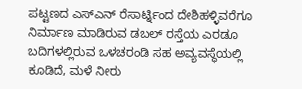ಪಟ್ಟಣದ ಎಸ್ಎನ್ ರೆಸಾರ್ಟ್ನಿಂದ ದೇಶಿಹಳ್ಳಿವರೆಗೂ ನಿರ್ಮಾಣ ಮಾಡಿರುವ ಡಬಲ್ ರಸ್ತೆಯ ಎರಡೂ ಬದಿಗಳಲ್ಲಿರುವ ಒಳಚರಂಡಿ ಸಹ ಅವ್ಯವಸ್ಥೆಯಲ್ಲಿ ಕೂಡಿದೆ, ಮಳೆ ನೀರು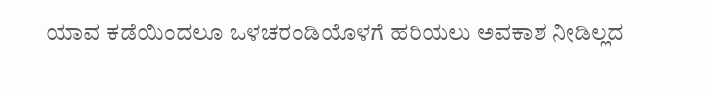ಯಾವ ಕಡೆಯಿಂದಲೂ ಒಳಚರಂಡಿಯೊಳಗೆ ಹರಿಯಲು ಅವಕಾಶ ನೀಡಿಲ್ಲದ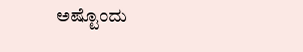ಅಷ್ಟೊಂದು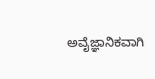ಅವೈಜ್ಞಾನಿಕವಾಗಿ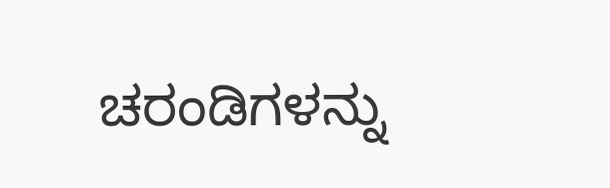ಚರಂಡಿಗಳನ್ನು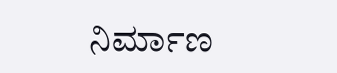ನಿರ್ಮಾಣ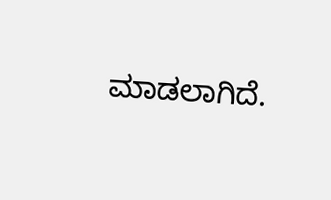ಮಾಡಲಾಗಿದೆ.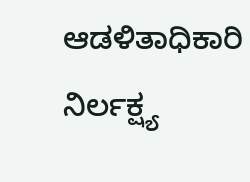ಆಡಳಿತಾಧಿಕಾರಿ ನಿರ್ಲಕ್ಷ್ಯ